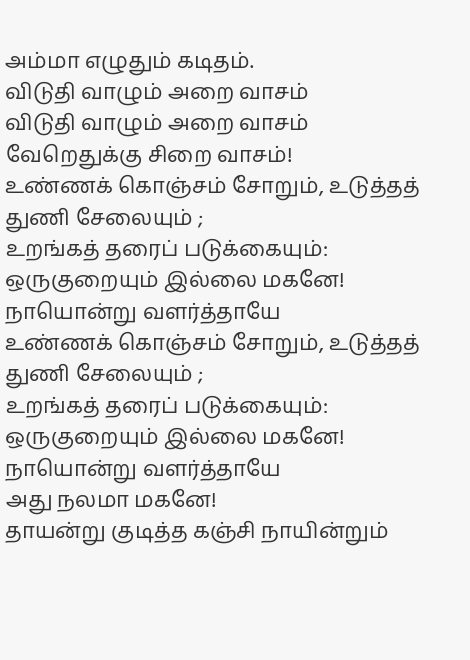அம்மா எழுதும் கடிதம்.
விடுதி வாழும் அறை வாசம்
விடுதி வாழும் அறை வாசம்
வேறெதுக்கு சிறை வாசம்!
உண்ணக் கொஞ்சம் சோறும், உடுத்தத் துணி சேலையும் ;
உறங்கத் தரைப் படுக்கையும்: ஒருகுறையும் இல்லை மகனே!
நாயொன்று வளர்த்தாயே
உண்ணக் கொஞ்சம் சோறும், உடுத்தத் துணி சேலையும் ;
உறங்கத் தரைப் படுக்கையும்: ஒருகுறையும் இல்லை மகனே!
நாயொன்று வளர்த்தாயே
அது நலமா மகனே!
தாயன்று குடித்த கஞ்சி நாயின்றும்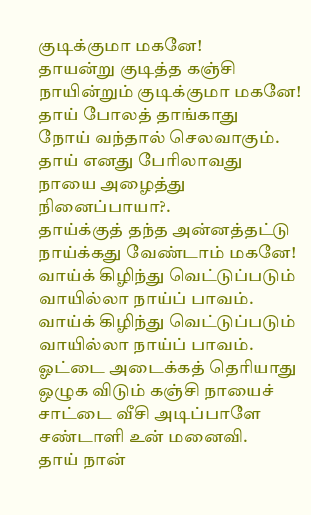குடிக்குமா மகனே!
தாயன்று குடித்த கஞ்சி நாயின்றும் குடிக்குமா மகனே!
தாய் போலத் தாங்காது
நோய் வந்தால் செலவாகும்.
தாய் எனது பேரிலாவது
நாயை அழைத்து நினைப்பாயா?.
தாய்க்குத் தந்த அன்னத்தட்டு நாய்க்கது வேண்டாம் மகனே!
வாய்க் கிழிந்து வெட்டுப்படும் வாயில்லா நாய்ப் பாவம்.
வாய்க் கிழிந்து வெட்டுப்படும் வாயில்லா நாய்ப் பாவம்.
ஓட்டை அடைக்கத் தெரியாது
ஒழுக விடும் கஞ்சி நாயைச்
சாட்டை வீசி அடிப்பாளே
சண்டாளி உன் மனைவி.
தாய் நான்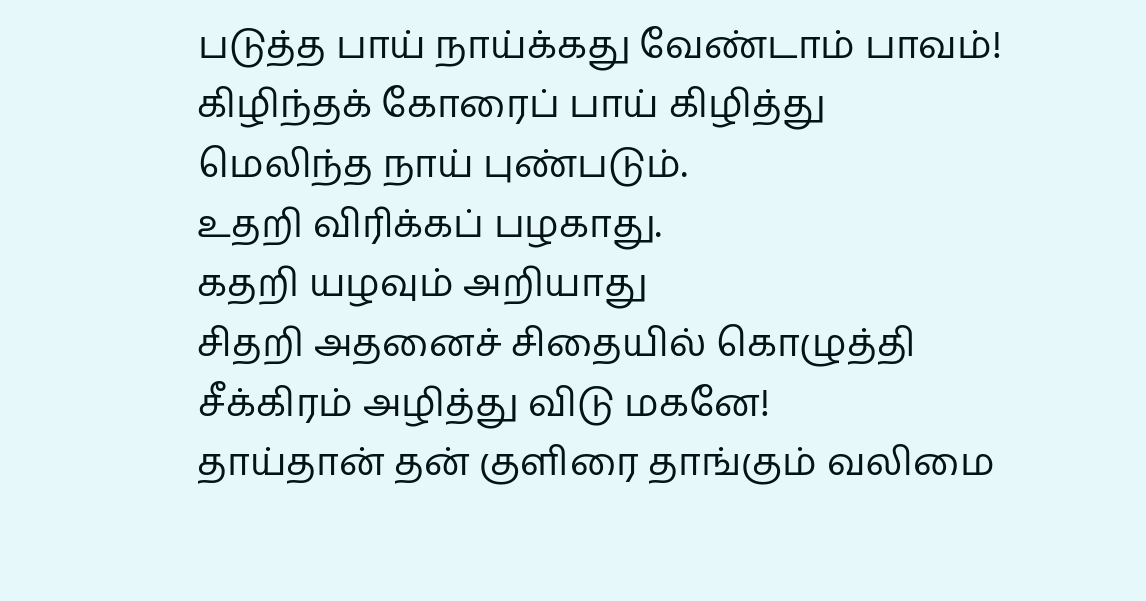படுத்த பாய் நாய்க்கது வேண்டாம் பாவம்!
கிழிந்தக் கோரைப் பாய் கிழித்து
மெலிந்த நாய் புண்படும்.
உதறி விரிக்கப் பழகாது.
கதறி யழவும் அறியாது
சிதறி அதனைச் சிதையில் கொழுத்தி
சீக்கிரம் அழித்து விடு மகனே!
தாய்தான் தன் குளிரை தாங்கும் வலிமை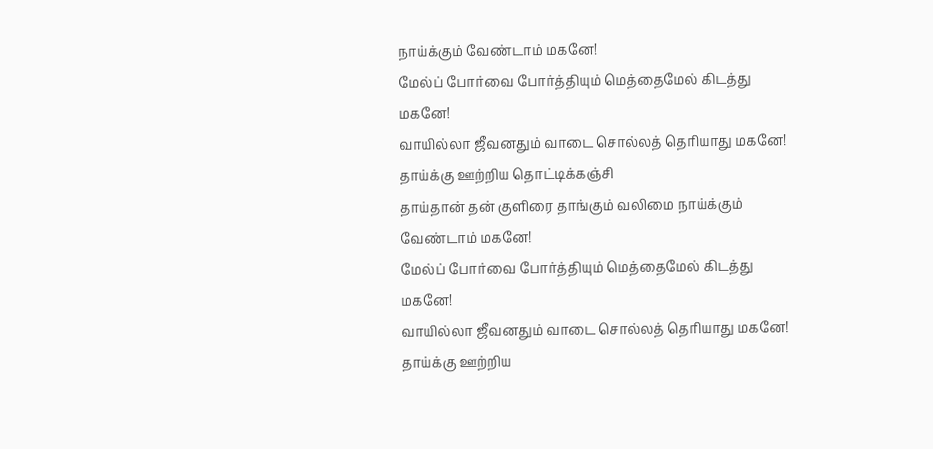நாய்க்கும் வேண்டாம் மகனே!
மேல்ப் போர்வை போர்த்தியும் மெத்தைமேல் கிடத்து மகனே!
வாயில்லா ஜீவனதும் வாடை சொல்லத் தெரியாது மகனே!
தாய்க்கு ஊற்றிய தொட்டிக்கஞ்சி
தாய்தான் தன் குளிரை தாங்கும் வலிமை நாய்க்கும் வேண்டாம் மகனே!
மேல்ப் போர்வை போர்த்தியும் மெத்தைமேல் கிடத்து மகனே!
வாயில்லா ஜீவனதும் வாடை சொல்லத் தெரியாது மகனே!
தாய்க்கு ஊற்றிய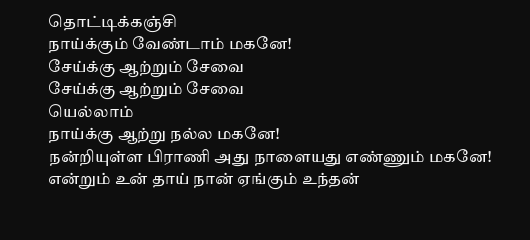தொட்டிக்கஞ்சி
நாய்க்கும் வேண்டாம் மகனே!
சேய்க்கு ஆற்றும் சேவை
சேய்க்கு ஆற்றும் சேவை
யெல்லாம்
நாய்க்கு ஆற்று நல்ல மகனே!
நன்றியுள்ள பிராணி அது நாளையது எண்ணும் மகனே!
என்றும் உன் தாய் நான் ஏங்கும் உந்தன்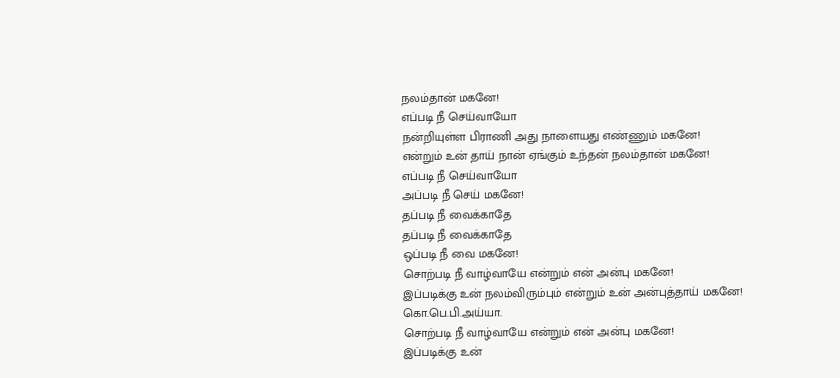நலம்தான் மகனே!
எப்படி நீ செய்வாயோ
நன்றியுள்ள பிராணி அது நாளையது எண்ணும் மகனே!
என்றும் உன் தாய் நான் ஏங்கும் உந்தன் நலம்தான் மகனே!
எப்படி நீ செய்வாயோ
அப்படி நீ செய் மகனே!
தப்படி நீ வைக்காதே
தப்படி நீ வைக்காதே
ஒப்படி நீ வை மகனே!
சொற்படி நீ வாழ்வாயே என்றும் என் அன்பு மகனே!
இப்படிக்கு உன் நலம்விரும்பும் என்றும் உன் அன்புத்தாய் மகனே!
கொ.பெ.பி.அய்யா.
சொற்படி நீ வாழ்வாயே என்றும் என் அன்பு மகனே!
இப்படிக்கு உன்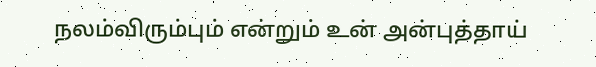நலம்விரும்பும் என்றும் உன் அன்புத்தாய்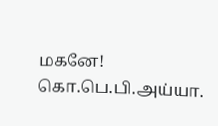மகனே!
கொ.பெ.பி.அய்யா.